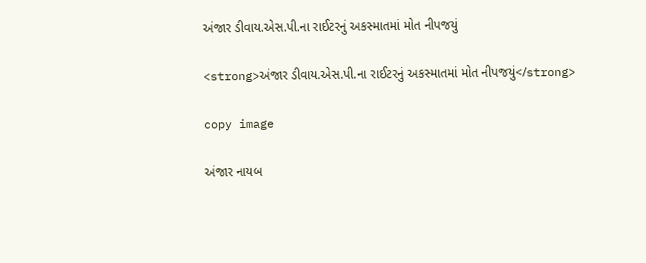અંજાર ડીવાય.એસ.પી.ના રાઈટરનું અકસ્માતમાં મોત નીપજયું

<strong>અંજાર ડીવાય.એસ.પી.ના રાઈટરનું અકસ્માતમાં મોત નીપજયું</strong>

copy image

અંજાર નાયબ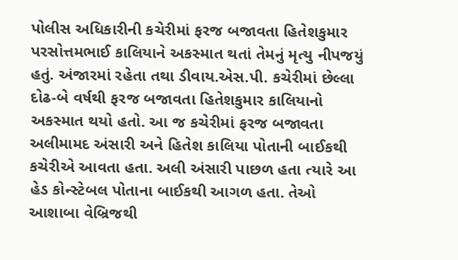પોલીસ અધિકારીની કચેરીમાં ફરજ બજાવતા હિતેશકુમાર પરસોત્તમભાઈ કાલિયાને અકસ્માત થતાં તેમનું મૃત્યુ નીપજયું હતું. અંજારમાં રહેતા તથા ડીવાય.એસ.પી. કચેરીમાં છેલ્લા દોઢ-બે વર્ષથી ફરજ બજાવતા હિતેશકુમાર કાલિયાનો અકસ્માત થયો હતો. આ જ કચેરીમાં ફરજ બજાવતા અલીમામદ અંસારી અને હિતેશ કાલિયા પોતાની બાઈકથી કચેરીએ આવતા હતા. અલી અંસારી પાછળ હતા ત્યારે આ હેડ કોન્સ્ટેબલ પોતાના બાઈકથી આગળ હતા. તેઓ આશાબા વેબ્રિજથી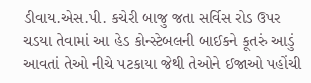ડીવાય.એસ.પી. કચેરી બાજુ જતા સર્વિસ રોડ ઉપર ચડયા તેવામાં આ હેડ કોન્સ્ટેબલની બાઈકને કૂતરું આડું આવતાં તેઓ નીચે પટકાયા જેથી તેઓને ઈજાઓ પહોંચી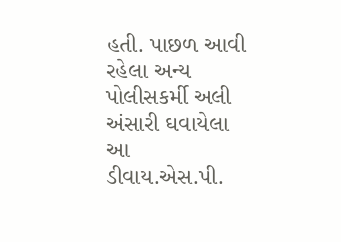હતી. પાછળ આવી રહેલા અન્ય પોલીસકર્મી અલી અંસારી ઘવાયેલા આ ડીવાય.એસ.પી.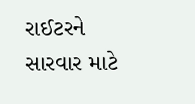રાઈટરને સારવાર માટે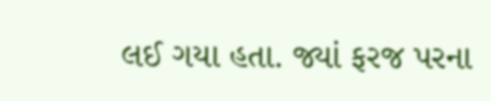લઈ ગયા હતા. જ્યાં ફરજ પરના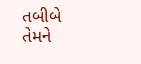તબીબે તેમને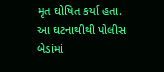મૃત ઘોષિત કર્યા હતા. આ ઘટનાથીથી પોલીસ બેડાંમાં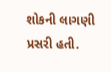શોકની લાગણી પ્રસરી હતી.